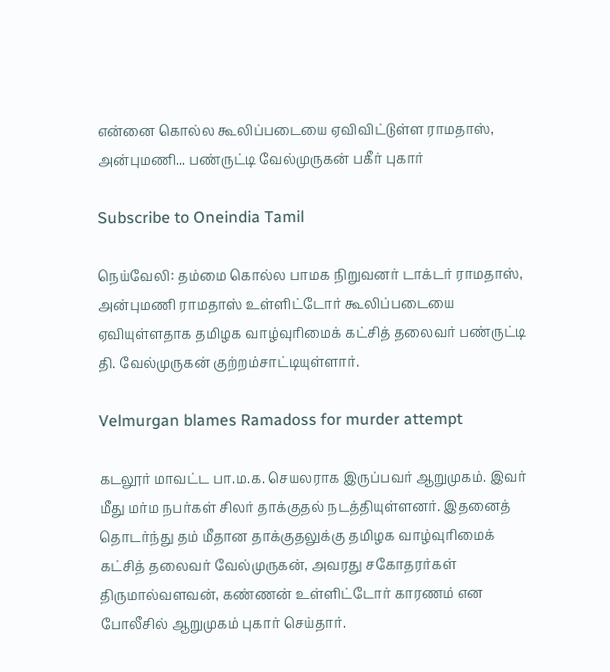என்னை கொல்ல கூலிப்படையை ஏவிவிட்டுள்ள ராமதாஸ், அன்புமணி... பண்ருட்டி வேல்முருகன் பகீர் புகார்

Subscribe to Oneindia Tamil

நெய்வேலி: தம்மை கொல்ல பாமக நிறுவனர் டாக்டர் ராமதாஸ், அன்புமணி ராமதாஸ் உள்ளிட்டோர் கூலிப்படையை ஏவியுள்ளதாக தமிழக வாழ்வுரிமைக் கட்சித் தலைவர் பண்ருட்டி தி. வேல்முருகன் குற்றம்சாட்டியுள்ளார்.

Velmurgan blames Ramadoss for murder attempt

கடலூர் மாவட்ட பா.ம.க. செயலராக இருப்பவர் ஆறுமுகம். இவர் மீது மர்ம நபர்கள் சிலர் தாக்குதல் நடத்தியுள்ளனர். இதனைத் தொடர்ந்து தம் மீதான தாக்குதலுக்கு தமிழக வாழ்வுரிமைக் கட்சித் தலைவர் வேல்முருகன், அவரது சகோதரர்கள் திருமால்வளவன், கண்ணன் உள்ளிட்டோர் காரணம் என போலீசில் ஆறுமுகம் புகார் செய்தார்.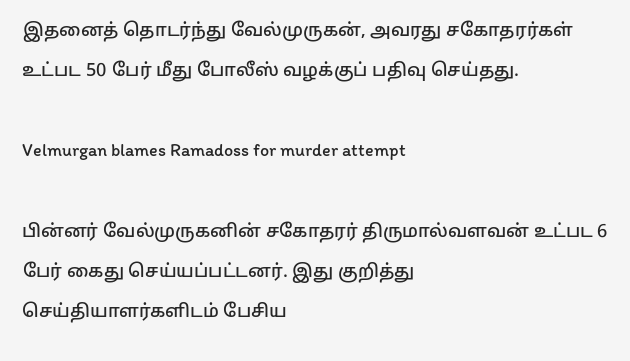இதனைத் தொடர்ந்து வேல்முருகன், அவரது சகோதரர்கள் உட்பட 50 பேர் மீது போலீஸ் வழக்குப் பதிவு செய்தது.

Velmurgan blames Ramadoss for murder attempt

பின்னர் வேல்முருகனின் சகோதரர் திருமால்வளவன் உட்பட 6 பேர் கைது செய்யப்பட்டனர். இது குறித்து செய்தியாளர்களிடம் பேசிய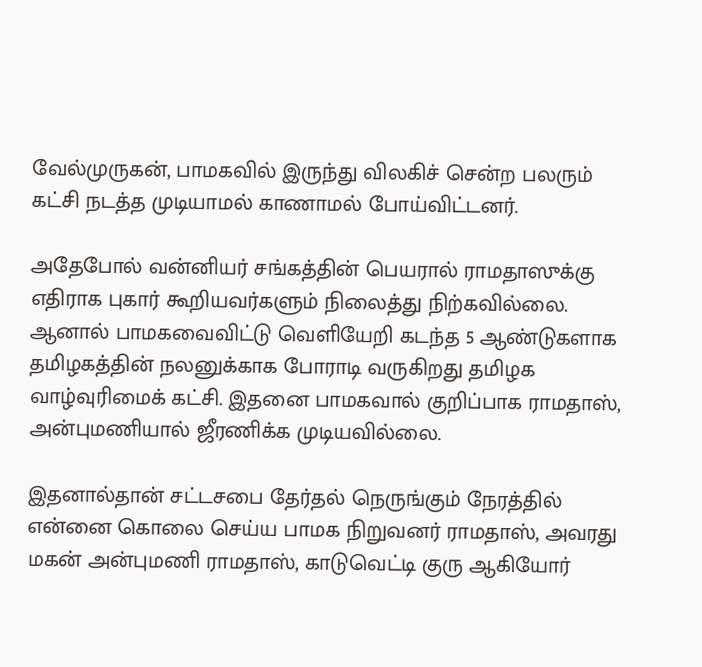வேல்முருகன், பாமகவில் இருந்து விலகிச் சென்ற பலரும் கட்சி நடத்த முடியாமல் காணாமல் போய்விட்டனர்.

அதேபோல் வன்னியர் சங்கத்தின் பெயரால் ராமதாஸுக்கு எதிராக புகார் கூறியவர்களும் நிலைத்து நிற்கவில்லை. ஆனால் பாமகவைவிட்டு வெளியேறி கடந்த 5 ஆண்டுகளாக தமிழகத்தின் நலனுக்காக போராடி வருகிறது தமிழக வாழ்வுரிமைக் கட்சி. இதனை பாமகவால் குறிப்பாக ராமதாஸ், அன்புமணியால் ஜீரணிக்க முடியவில்லை.

இதனால்தான் சட்டசபை தேர்தல் நெருங்கும் நேரத்தில் என்னை கொலை செய்ய பாமக நிறுவனர் ராமதாஸ், அவரது மகன் அன்புமணி ராமதாஸ், காடுவெட்டி குரு ஆகியோர்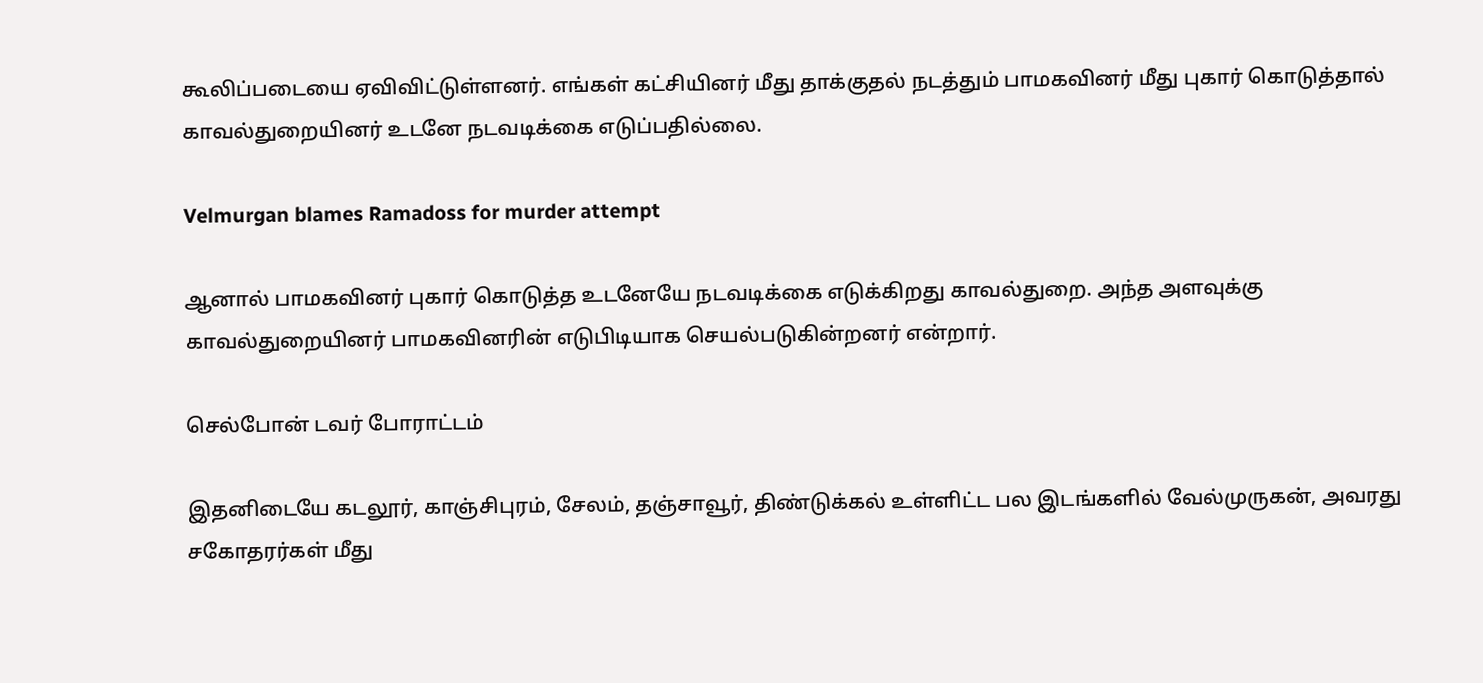கூலிப்படையை ஏவிவிட்டுள்ளனர். எங்கள் கட்சியினர் மீது தாக்குதல் நடத்தும் பாமகவினர் மீது புகார் கொடுத்தால் காவல்துறையினர் உடனே நடவடிக்கை எடுப்பதில்லை.

Velmurgan blames Ramadoss for murder attempt

ஆனால் பாமகவினர் புகார் கொடுத்த உடனேயே நடவடிக்கை எடுக்கிறது காவல்துறை. அந்த அளவுக்கு காவல்துறையினர் பாமகவினரின் எடுபிடியாக செயல்படுகின்றனர் என்றார்.

செல்போன் டவர் போராட்டம்

இதனிடையே கடலூர், காஞ்சிபுரம், சேலம், தஞ்சாவூர், திண்டுக்கல் உள்ளிட்ட பல இடங்களில் வேல்முருகன், அவரது சகோதரர்கள் மீது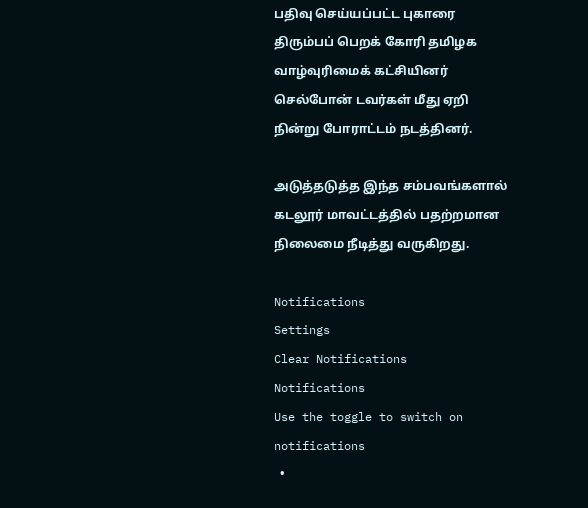பதிவு செய்யப்பட்ட புகாரை திரும்பப் பெறக் கோரி தமிழக வாழ்வுரிமைக் கட்சியினர் செல்போன் டவர்கள் மீது ஏறி நின்று போராட்டம் நடத்தினர்.

அடுத்தடுத்த இந்த சம்பவங்களால் கடலூர் மாவட்டத்தில் பதற்றமான நிலைமை நீடித்து வருகிறது.

Notifications
Settings
Clear Notifications
Notifications
Use the toggle to switch on notifications
  •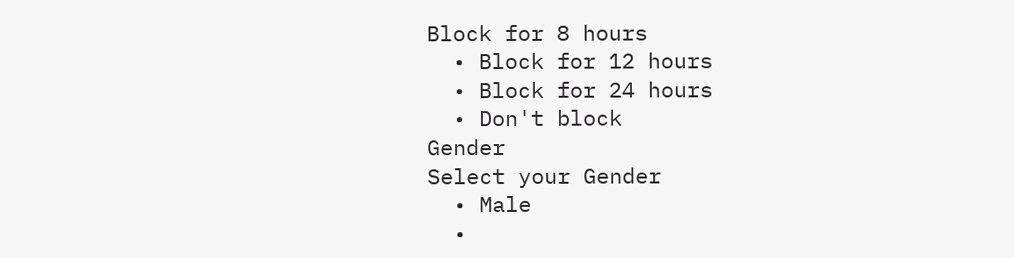Block for 8 hours
  • Block for 12 hours
  • Block for 24 hours
  • Don't block
Gender
Select your Gender
  • Male
  •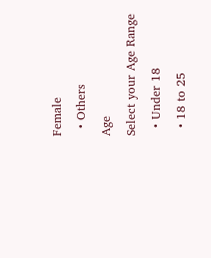Female
  • Others
Age
Select your Age Range
  • Under 18
  • 18 to 25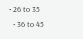• 26 to 35
  • 36 to 45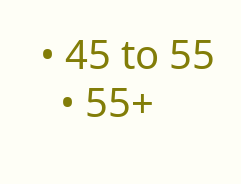• 45 to 55
  • 55+